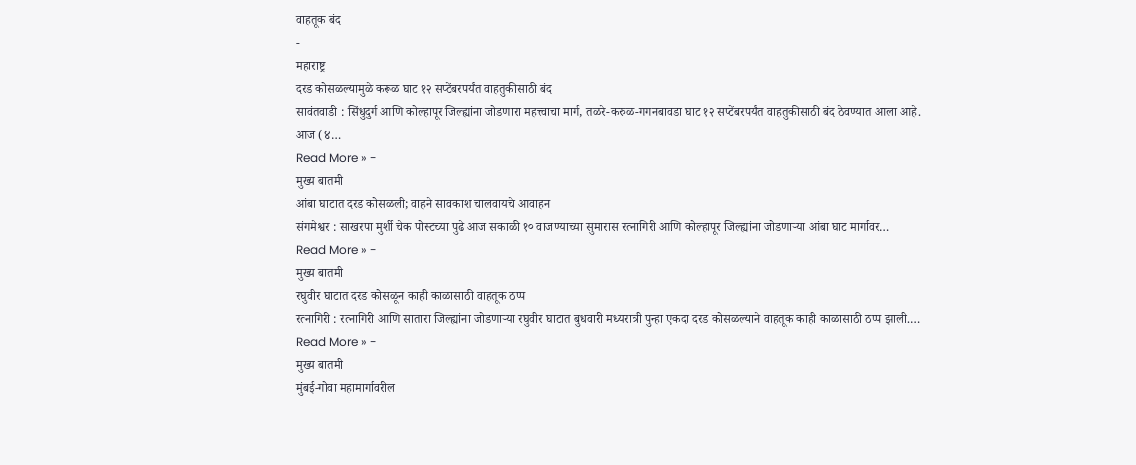वाहतूक बंद
-
महाराष्ट्र
दरड कोसळल्यामुळे करूळ घाट १२ सप्टेंबरपर्यंत वाहतुकीसाठी बंद
सावंतवाडी : सिंधुदुर्ग आणि कोल्हापूर जिल्ह्यांना जोडणारा महत्त्वाचा मार्ग, तळरे-करुळ-गगनबावडा घाट १२ सप्टेंबरपर्यंत वाहतुकीसाठी बंद ठेवण्यात आला आहे. आज (४…
Read More » -
मुख्य बातमी
आंबा घाटात दरड कोसळली; वाहने सावकाश चालवायचे आवाहन
संगमेश्वर : साखरपा मुर्शी चेक पोस्टच्या पुढे आज सकाळी १० वाजण्याच्या सुमारास रत्नागिरी आणि कोल्हापूर जिल्ह्यांना जोडणाऱ्या आंबा घाट मार्गावर…
Read More » -
मुख्य बातमी
रघुवीर घाटात दरड कोसळून काही काळासाठी वाहतूक ठप्प
रत्नागिरी : रत्नागिरी आणि सातारा जिल्ह्यांना जोडणाऱ्या रघुवीर घाटात बुधवारी मध्यरात्री पुन्हा एकदा दरड कोसळल्याने वाहतूक काही काळासाठी ठप्प झाली.…
Read More » -
मुख्य बातमी
मुंबई-गोवा महामार्गावरील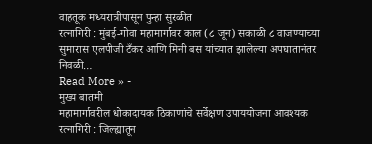वाहतूक मध्यरात्रीपासून पुन्हा सुरळीत
रत्नागिरी : मुंबई-गोवा महामार्गावर काल (८ जून) सकाळी ८ वाजण्याच्या सुमारास एलपीजी टँकर आणि मिनी बस यांच्यात झालेल्या अपघातानंतर निवळी…
Read More » -
मुख्य बातमी
महामार्गावरील धोकादायक ठिकाणांचे सर्वेक्षण उपाययोजना आवश्यक
रत्नागिरी : जिल्ह्यातून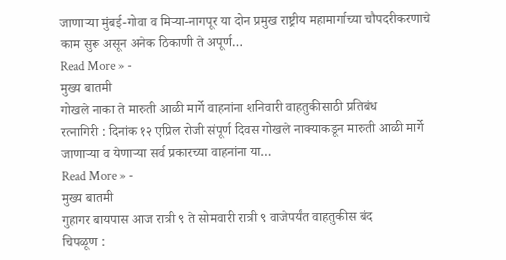जाणाऱ्या मुंबई-गोवा व मिऱ्या-नागपूर या दोन प्रमुख राष्ट्रीय महामार्गाच्या चौपदरीकरणाचे काम सुरू असून अनेक ठिकाणी ते अपूर्ण…
Read More » -
मुख्य बातमी
गोखले नाका ते मारुती आळी मार्गे वाहनांना शनिवारी वाहतुकीसाठी प्रतिबंध
रत्नागिरी : दिनांक १२ एप्रिल रोजी संपूर्ण दिवस गोखले नाक्याकडून मारुती आळी मार्गे जाणाऱ्या व येणाऱ्या सर्व प्रकारच्या वाहनांना या…
Read More » -
मुख्य बातमी
गुहागर बायपास आज रात्री ९ ते सोमवारी रात्री ९ वाजेपर्यंत वाहतुकीस बंद
चिपळूण :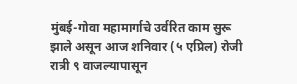मुंबई-गोवा महामार्गाचे उर्वरित काम सुरू झाले असून आज शनिवार (५ एप्रिल) रोजी रात्री ९ वाजल्यापासून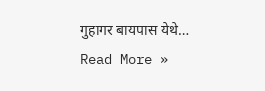गुहागर बायपास येथे…
Read More »